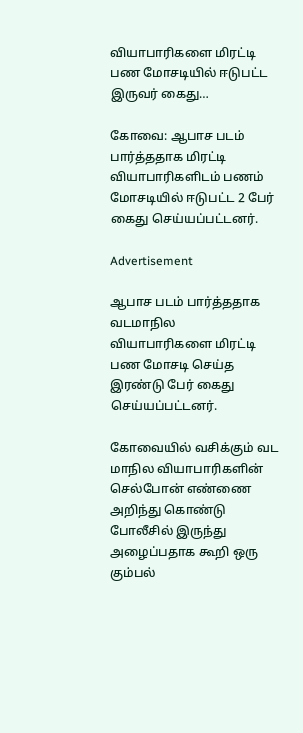வியாபாரிகளை மிரட்டி பண மோசடியில் ஈடுபட்ட இருவர் கைது…

கோவை: ஆபாச படம் பார்த்ததாக மிரட்டி வியாபாரிகளிடம் பணம் மோசடியில் ஈடுபட்ட 2 பேர் கைது செய்யப்பட்டனர்.

Advertisement

ஆபாச படம் பார்த்ததாக வடமாநில வியாபாரிகளை மிரட்டி பண மோசடி செய்த இரண்டு பேர் கைது செய்யப்பட்டனர்.

கோவையில் வசிக்கும் வட மாநில வியாபாரிகளின் செல்போன் எண்ணை அறிந்து கொண்டு போலீசில் இருந்து அழைப்பதாக கூறி ஒரு கும்பல்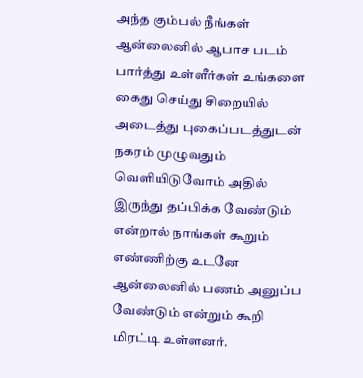அந்த கும்பல் நீங்கள் ஆன்லைனில் ஆபாச படம் பார்த்து உள்ளீர்கள் உங்களை கைது செய்து சிறையில் அடைத்து புகைப்படத்துடன் நகரம் முழுவதும் வெளியிடுவோம் அதில் இருந்து தப்பிக்க வேண்டும் என்றால் நாங்கள் கூறும் எண்ணிற்கு உடனே ஆன்லைனில் பணம் அனுப்ப வேண்டும் என்றும் கூறி மிரட்டி உள்ளனர்.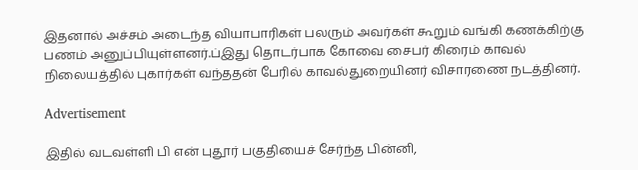இதனால் அச்சம் அடைந்த வியாபாரிகள் பலரும் அவர்கள் கூறும் வங்கி கணக்கிற்கு பணம் அனுப்பியுள்ளனர்.ப்இது தொடர்பாக கோவை சைபர் கிரைம் காவல் நிலையத்தில் புகார்கள் வந்ததன் பேரில் காவல்துறையினர் விசாரணை நடத்தினர்.

Advertisement

இதில் வடவள்ளி பி என் புதூர் பகுதியைச் சேர்ந்த பின்னி,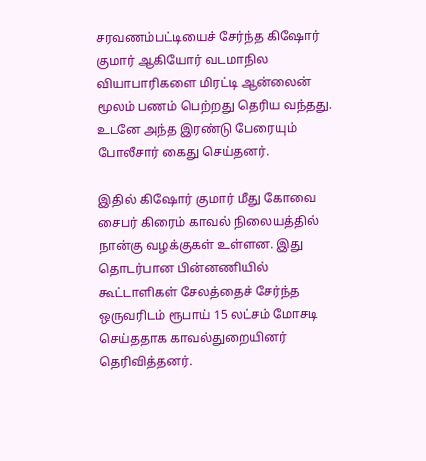சரவணம்பட்டியைச் சேர்ந்த கிஷோர் குமார் ஆகியோர் வடமாநில வியாபாரிகளை மிரட்டி ஆன்லைன் மூலம் பணம் பெற்றது தெரிய வந்தது. உடனே அந்த இரண்டு பேரையும் போலீசார் கைது செய்தனர்.

இதில் கிஷோர் குமார் மீது கோவை சைபர் கிரைம் காவல் நிலையத்தில் நான்கு வழக்குகள் உள்ளன. இது தொடர்பான பின்னணியில் கூட்டாளிகள் சேலத்தைச் சேர்ந்த ஒருவரிடம் ரூபாய் 15 லட்சம் மோசடி செய்ததாக காவல்துறையினர் தெரிவித்தனர்.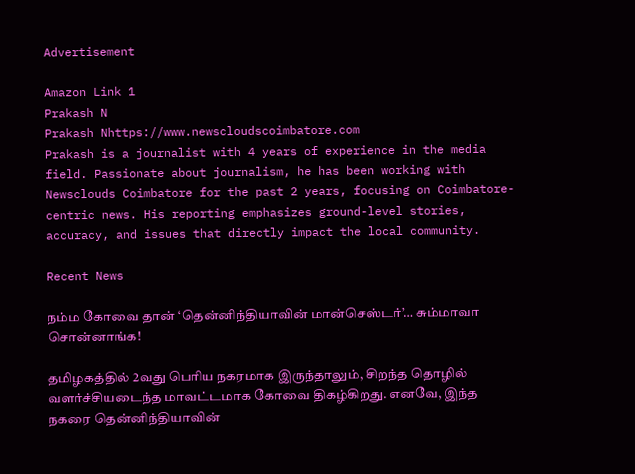Advertisement

Amazon Link 1
Prakash N
Prakash Nhttps://www.newscloudscoimbatore.com
Prakash is a journalist with 4 years of experience in the media field. Passionate about journalism, he has been working with Newsclouds Coimbatore for the past 2 years, focusing on Coimbatore-centric news. His reporting emphasizes ground-level stories, accuracy, and issues that directly impact the local community.

Recent News

நம்ம கோவை தான் ‘தென்னிந்தியாவின் மான்செஸ்டர்’… சும்மாவா சொன்னாங்க!

தமிழகத்தில் 2வது பெரிய நகரமாக இருந்தாலும், சிறந்த தொழில் வளர்ச்சியடைந்த மாவட்டமாக கோவை திகழ்கிறது. எனவே, இந்த நகரை தென்னிந்தியாவின்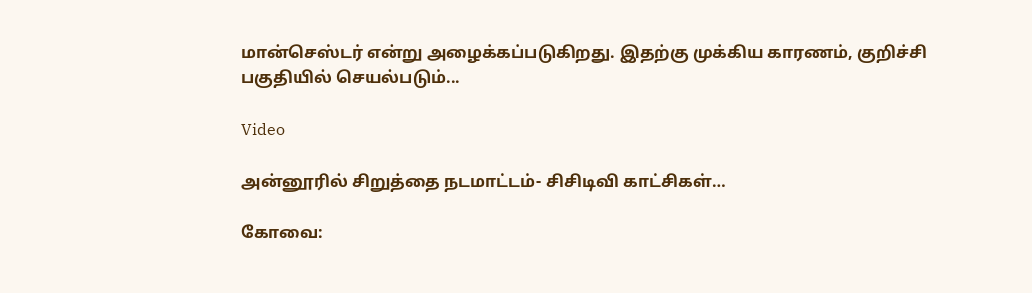மான்செஸ்டர் என்று அழைக்கப்படுகிறது. இதற்கு முக்கிய காரணம், குறிச்சி பகுதியில் செயல்படும்...

Video

அன்னூரில் சிறுத்தை நடமாட்டம்- சிசிடிவி காட்சிகள்…

கோவை: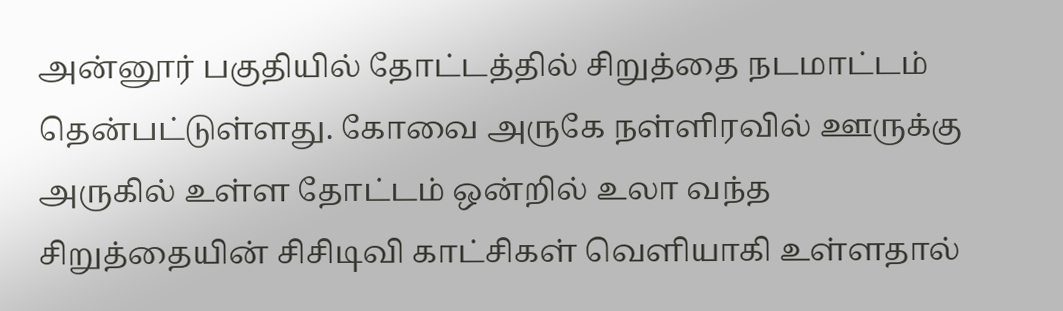அன்னூர் பகுதியில் தோட்டத்தில் சிறுத்தை நடமாட்டம் தென்பட்டுள்ளது. கோவை அருகே நள்ளிரவில் ஊருக்கு அருகில் உள்ள தோட்டம் ஒன்றில் உலா வந்த சிறுத்தையின் சிசிடிவி காட்சிகள் வெளியாகி உள்ளதால்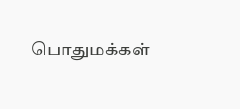பொதுமக்கள்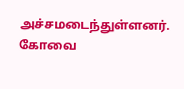அச்சமடைந்துள்ளனர். கோவை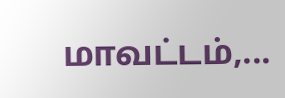மாவட்டம்,...